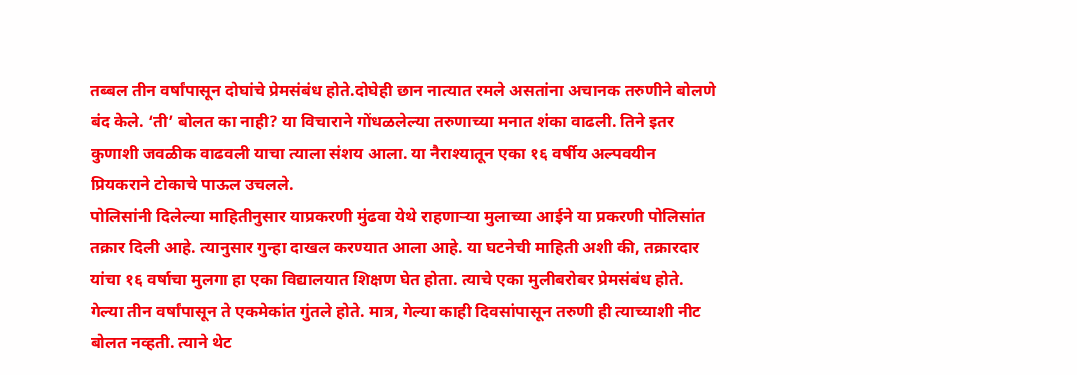तब्बल तीन वर्षांपासून दोघांचे प्रेमसंबंध होते.दोघेही छान नात्यात रमले असतांना अचानक तरुणीने बोलणे बंद केले. ‘ती’ बोलत का नाही? या विचाराने गोंधळलेल्या तरुणाच्या मनात शंका वाढली. तिने इतर कुणाशी जवळीक वाढवली याचा त्याला संशय आला. या नैराश्यातून एका १६ वर्षीय अल्पवयीन प्रियकराने टोकाचे पाऊल उचलले.
पोलिसांनी दिलेल्या माहितीनुसार याप्रकरणी मुंढवा येथे राहणाऱ्या मुलाच्या आईने या प्रकरणी पोलिसांत तक्रार दिली आहे. त्यानुसार गुन्हा दाखल करण्यात आला आहे. या घटनेची माहिती अशी की, तक्रारदार यांचा १६ वर्षाचा मुलगा हा एका विद्यालयात शिक्षण घेत होता. त्याचे एका मुलीबरोबर प्रेमसंबंध होते. गेल्या तीन वर्षांपासून ते एकमेकांत गुंतले होते. मात्र, गेल्या काही दिवसांपासून तरुणी ही त्याच्याशी नीट बोलत नव्हती. त्याने थेट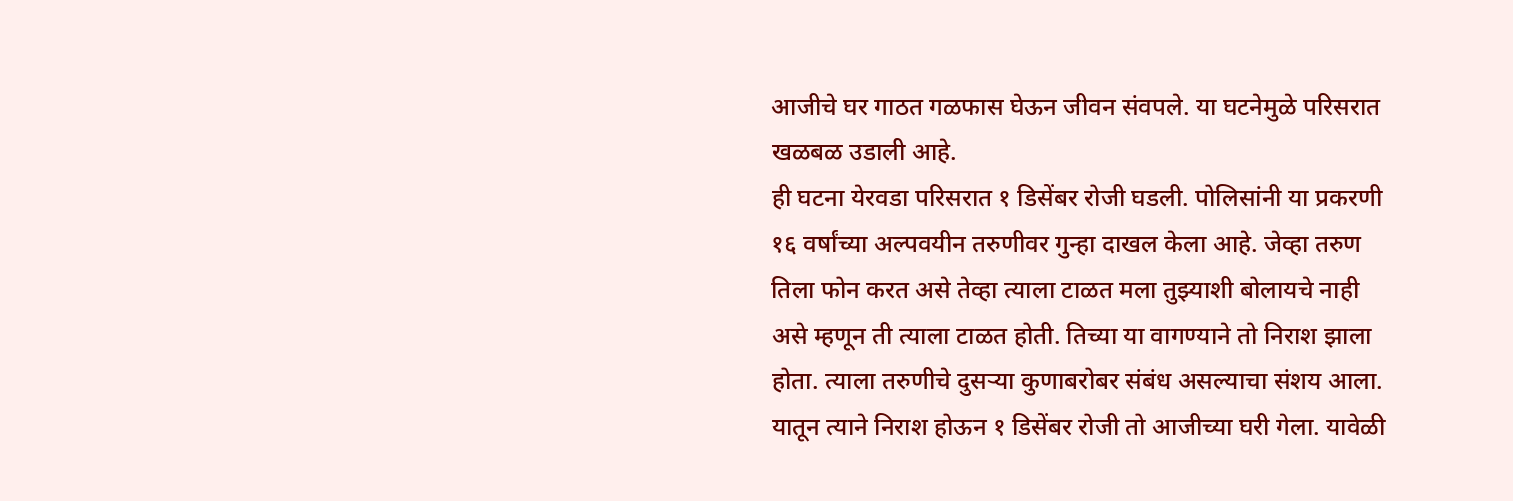आजीचे घर गाठत गळफास घेऊन जीवन संवपले. या घटनेमुळे परिसरात खळबळ उडाली आहे.
ही घटना येरवडा परिसरात १ डिसेंबर रोजी घडली. पोलिसांनी या प्रकरणी १६ वर्षांच्या अल्पवयीन तरुणीवर गुन्हा दाखल केला आहे. जेव्हा तरुण तिला फोन करत असे तेव्हा त्याला टाळत मला तुझ्याशी बोलायचे नाही असे म्हणून ती त्याला टाळत होती. तिच्या या वागण्याने तो निराश झाला होता. त्याला तरुणीचे दुसऱ्या कुणाबरोबर संबंध असल्याचा संशय आला. यातून त्याने निराश होऊन १ डिसेंबर रोजी तो आजीच्या घरी गेला. यावेळी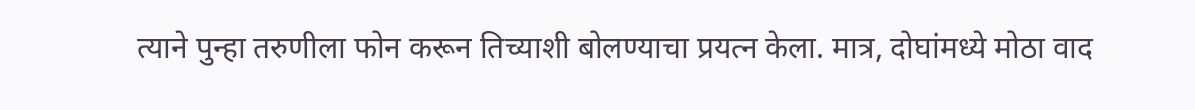त्याने पुन्हा तरुणीला फोन करून तिच्याशी बोलण्याचा प्रयत्न केला. मात्र, दोघांमध्ये मोठा वाद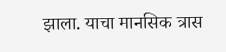झाला. याचा मानसिक त्रास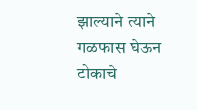झाल्याने त्याने गळफास घेऊन टोकाचे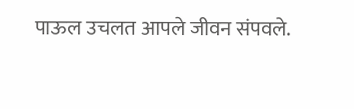पाऊल उचलत आपले जीवन संपवले.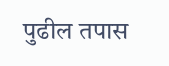पुढील तपास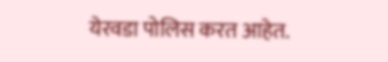येरवडा पोलिस करत आहेत.